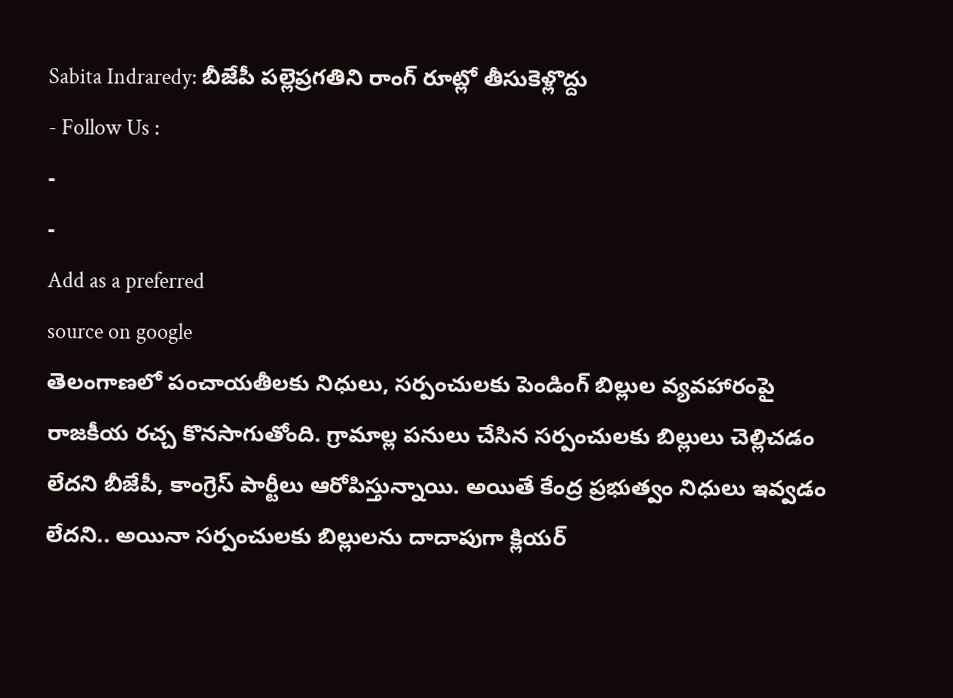Sabita Indraredy: బీజేపీ పల్లెప్రగతిని రాంగ్ రూట్లో తీసుకెళ్లొద్దు
- Follow Us :
-
-
Add as a preferred
source on google
తెలంగాణలో పంచాయతీలకు నిధులు, సర్పంచులకు పెండింగ్ బిల్లుల వ్యవహారంపై రాజకీయ రచ్చ కొనసాగుతోంది. గ్రామాల్ల పనులు చేసిన సర్పంచులకు బిల్లులు చెల్లిచడం లేదని బీజేపీ, కాంగ్రెస్ పార్టీలు ఆరోపిస్తున్నాయి. అయితే కేంద్ర ప్రభుత్వం నిధులు ఇవ్వడం లేదని.. అయినా సర్పంచులకు బిల్లులను దాదాపుగా క్లియర్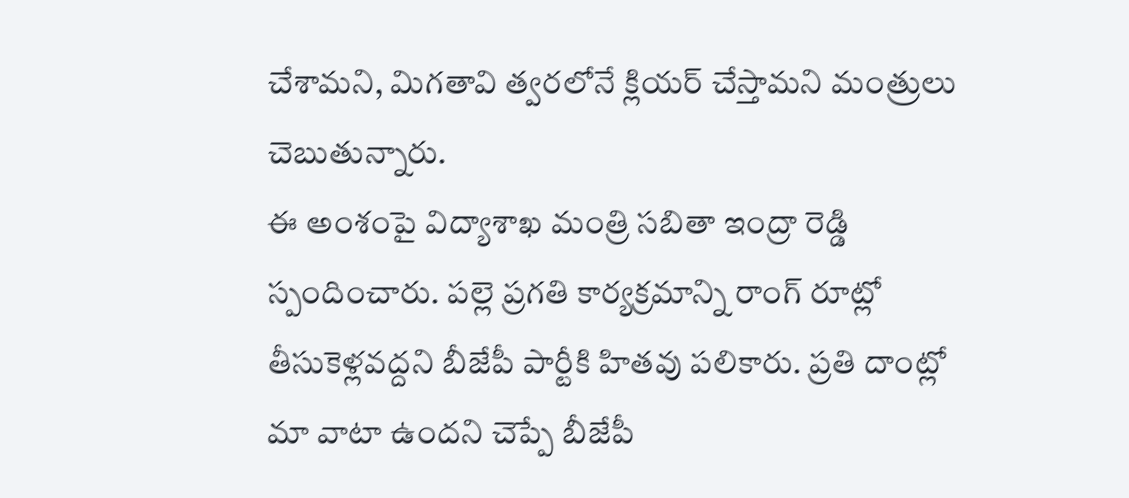చేశామని, మిగతావి త్వరలోనే క్లియర్ చేస్తామని మంత్రులు చెబుతున్నారు.
ఈ అంశంపై విద్యాశాఖ మంత్రి సబితా ఇంద్రా రెడ్డి స్పందించారు. పల్లె ప్రగతి కార్యక్రమాన్ని రాంగ్ రూట్లో తీసుకెళ్లవద్దని బీజేపీ పార్టీకి హితవు పలికారు. ప్రతి దాంట్లో మా వాటా ఉందని చెప్పే బీజేపీ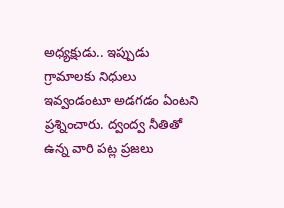అధ్యక్షుడు.. ఇప్పుడు గ్రామాలకు నిధులు ఇవ్వండంటూ అడగడం ఏంటని ప్రశ్నించారు. ద్వంద్వ నీతితో ఉన్న వారి పట్ల ప్రజలు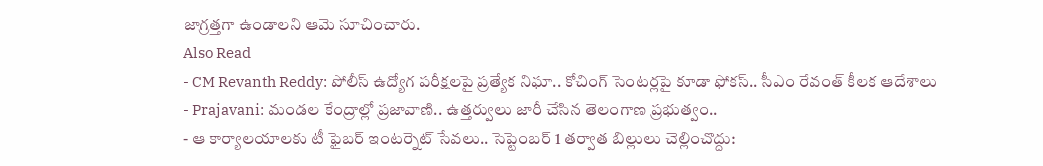జాగ్రత్తగా ఉండాలని ఆమె సూచించారు.
Also Read
- CM Revanth Reddy: పోలీస్ ఉద్యోగ పరీక్షలపై ప్రత్యేక నిఘా.. కోచింగ్ సెంటర్లపై కూడా ఫోకస్.. సీఎం రేవంత్ కీలక ఆదేశాలు
- Prajavani: మండల కేంద్రాల్లో ప్రజావాణి.. ఉత్తర్వులు జారీ చేసిన తెలంగాణ ప్రభుత్వం..
- ఆ కార్యాలయాలకు టీ ఫైబర్ ఇంటర్నెట్ సేవలు.. సెప్టెంబర్ 1 తర్వాత బిల్లులు చెల్లించొద్దు: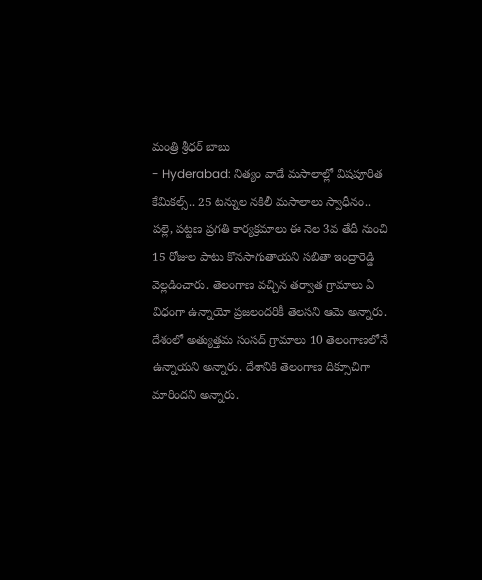మంత్రి శ్రీధర్ బాబు
- Hyderabad: నిత్యం వాడే మసాలాల్లో విషపూరిత కేమికల్స్.. 25 టన్నుల నకిలీ మసాలాలు స్వాధీనం..
పల్లె, పట్టణ ప్రగతి కార్యక్రమాలు ఈ నెల 3వ తేదీ నుంచి 15 రోజుల పాటు కొనసాగుతాయని సబితా ఇంద్రారెడ్డి వెల్లడించారు. తెలంగాణ వచ్చిన తర్వాత గ్రామాలు ఏ విధంగా ఉన్నాయో ప్రజలందరికీ తెలసని ఆమె అన్నారు. దేశంలో అత్యుత్తమ సంసద్ గ్రామాలు 10 తెలంగాణలోనే ఉన్నాయని అన్నారు. దేశానికి తెలంగాణ దిక్సూచిగా మారిందని అన్నారు.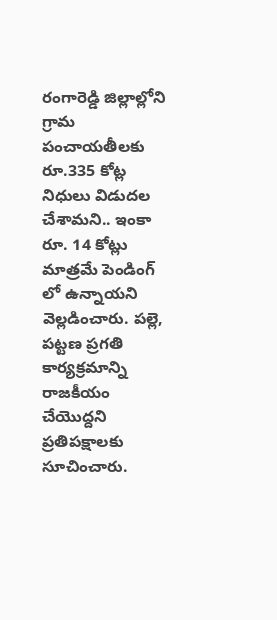రంగారెడ్డి జిల్లాల్లోని గ్రామ పంచాయతీలకు రూ.335 కోట్ల నిధులు విడుదల చేశామని.. ఇంకా రూ. 14 కోట్లు మాత్రమే పెండింగ్ లో ఉన్నాయని వెల్లడించారు. పల్లె, పట్టణ ప్రగతి కార్యక్రమాన్ని రాజకీయం చేయొద్దని ప్రతిపక్షాలకు సూచించారు.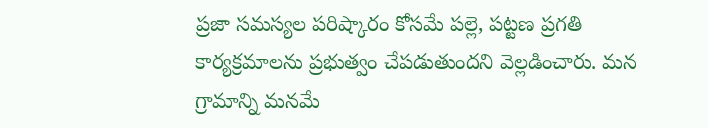ప్రజా సమస్యల పరిష్కారం కోసమే పల్లె, పట్టణ ప్రగతి కార్యక్రమాలను ప్రభుత్వం చేపడుతుందని వెల్లడించారు. మన గ్రామాన్ని మనమే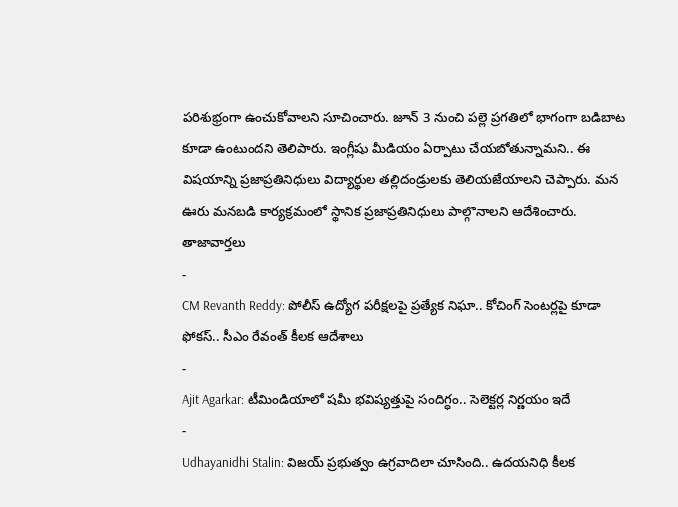పరిశుభ్రంగా ఉంచుకోవాలని సూచించారు. జూన్ 3 నుంచి పల్లె ప్రగతిలో భాగంగా బడిబాట కూడా ఉంటుందని తెలిపారు. ఇంగ్లీషు మీడియం ఏర్పాటు చేయబోతున్నామని.. ఈ విషయాన్ని ప్రజాప్రతినిధులు విద్యార్థుల తల్లిదండ్రులకు తెలియజేయాలని చెప్పారు. మన ఊరు మనబడి కార్యక్రమంలో స్థానిక ప్రజాప్రతినిధులు పాల్గొనాలని ఆదేశించారు.
తాజావార్తలు
-
CM Revanth Reddy: పోలీస్ ఉద్యోగ పరీక్షలపై ప్రత్యేక నిఘా.. కోచింగ్ సెంటర్లపై కూడా ఫోకస్.. సీఎం రేవంత్ కీలక ఆదేశాలు
-
Ajit Agarkar: టీమిండియాలో షమీ భవిష్యత్తుపై సందిగ్ధం.. సెలెక్టర్ల నిర్ణయం ఇదే
-
Udhayanidhi Stalin: విజయ్ ప్రభుత్వం ఉగ్రవాదిలా చూసింది.. ఉదయనిధి కీలక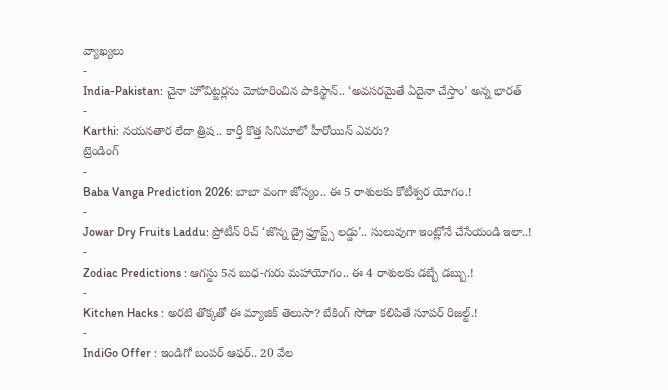వ్యాఖ్యలు
-
India-Pakistan: చైనా హోవిట్జర్లను మోహరించిన పాకిస్థాన్.. ‘అవసరమైతే ఏదైనా చేస్తాం’ అన్న భారత్
-
Karthi: నయనతార లేదా త్రిష.. కార్తీ కొత్త సినిమాలో హీరోయిన్ ఎవరు?
ట్రెండింగ్
-
Baba Vanga Prediction 2026: బాబా వంగా జోస్యం.. ఈ 5 రాశులకు కోటీశ్వర యోగం.!
-
Jowar Dry Fruits Laddu: ప్రోటీన్ రిచ్ ‘జొన్న డ్రై ఫ్రూప్ట్స్ లడ్డు’.. సులువుగా ఇంట్లోనే చేసేయండి ఇలా..!
-
Zodiac Predictions : ఆగస్టు 5న బుధ-గురు మహాయోగం.. ఈ 4 రాశులకు డబ్బే డబ్బు.!
-
Kitchen Hacks : అరటి తొక్కతో ఈ మ్యాజిక్ తెలుసా? బేకింగ్ సోడా కలిపితే సూపర్ రిజల్ట్.!
-
IndiGo Offer : ఇండిగో బంపర్ ఆఫర్.. 20 వేల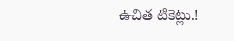ఉచిత టికెట్లు.!